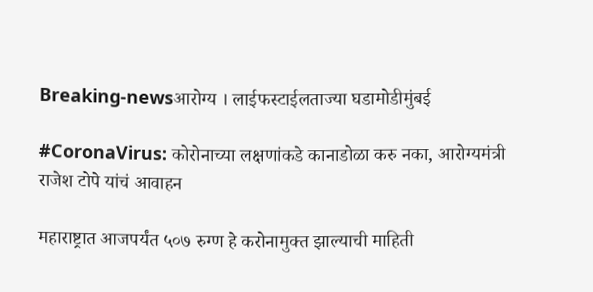Breaking-newsआरोग्य । लाईफस्टाईलताज्या घडामोडीमुंबई

#CoronaVirus: कोरोनाच्या लक्षणांकडे कानाडोळा करु नका, आरोग्यमंत्री राजेश टोपे यांचं आवाहन

महाराष्ट्रात आजपर्यंत ५०७ रुग्ण हे करोनामुक्त झाल्याची माहिती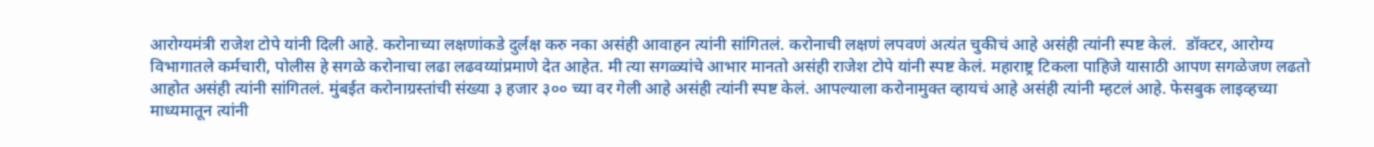आरोग्यमंत्री राजेश टोपे यांनी दिली आहे. करोनाच्या लक्षणांकडे दुर्लक्ष करु नका असंही आवाहन त्यांनी सांगितलं. करोनाची लक्षणं लपवणं अत्यंत चुकीचं आहे असंही त्यांनी स्पष्ट केलं.  डॉक्टर, आरोग्य विभागातले कर्मचारी, पोलीस हे सगळे करोनाचा लढा लढवय्यांप्रमाणे देत आहेत. मी त्या सगळ्यांचे आभार मानतो असंही राजेश टोपे यांनी स्पष्ट केलं. महाराष्ट्र टिकला पाहिजे यासाठी आपण सगळेजण लढतो आहोत असंही त्यांनी सांगितलं. मुंबईत करोनाग्रस्तांची संख्या ३ हजार ३०० च्या वर गेली आहे असंही त्यांनी स्पष्ट केलं. आपल्याला करोनामुक्त व्हायचं आहे असंही त्यांनी म्हटलं आहे. फेसबुक लाइव्हच्या माध्यमातून त्यांनी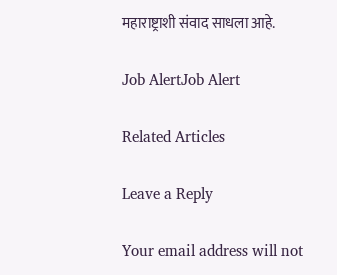महाराष्ट्राशी संवाद साधला आहे.

Job AlertJob Alert

Related Articles

Leave a Reply

Your email address will not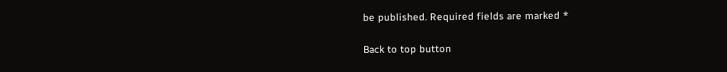be published. Required fields are marked *

Back to top button